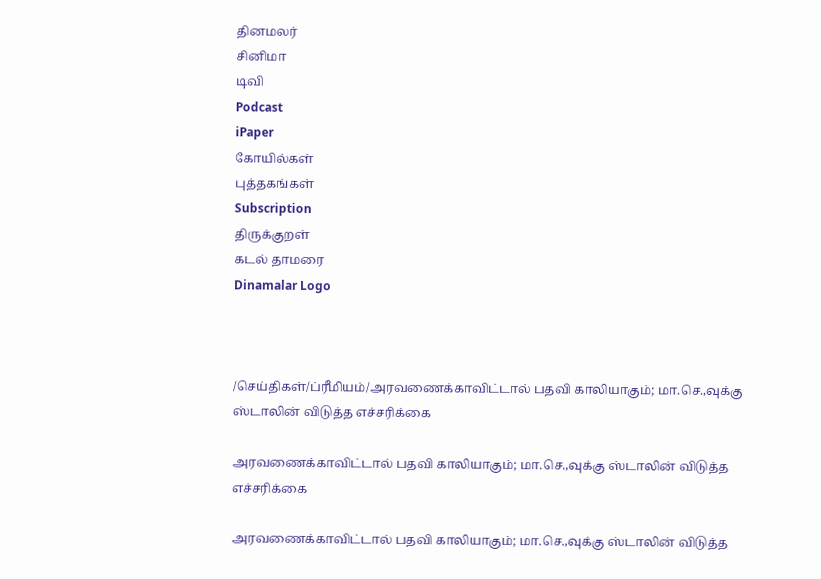தினமலர்
சினிமா
டிவி
Podcast
iPaper
கோயில்கள்
புத்தகங்கள்
Subscription
திருக்குறள்
கடல் தாமரை
Dinamalar Logo



/செய்திகள்/ப்ரீமியம்/அரவணைக்காவிட்டால் பதவி காலியாகும்; மா.செ.,வுக்கு ஸ்டாலின் விடுத்த எச்சரிக்கை

அரவணைக்காவிட்டால் பதவி காலியாகும்; மா.செ.,வுக்கு ஸ்டாலின் விடுத்த எச்சரிக்கை

அரவணைக்காவிட்டால் பதவி காலியாகும்; மா.செ.,வுக்கு ஸ்டாலின் விடுத்த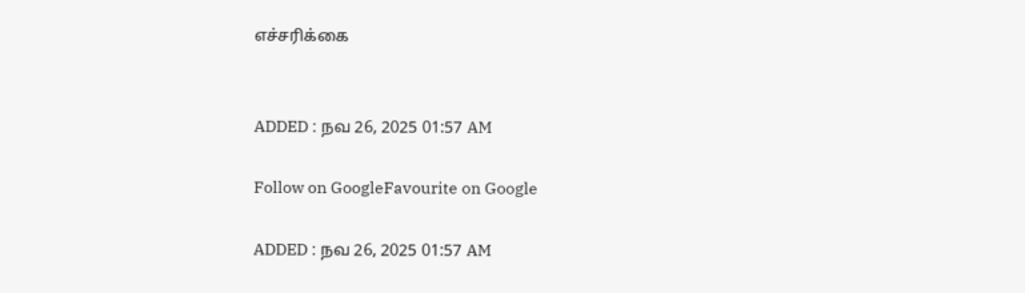எச்சரிக்கை


ADDED : நவ 26, 2025 01:57 AM

Follow on GoogleFavourite on Google

ADDED : நவ 26, 2025 01:57 AM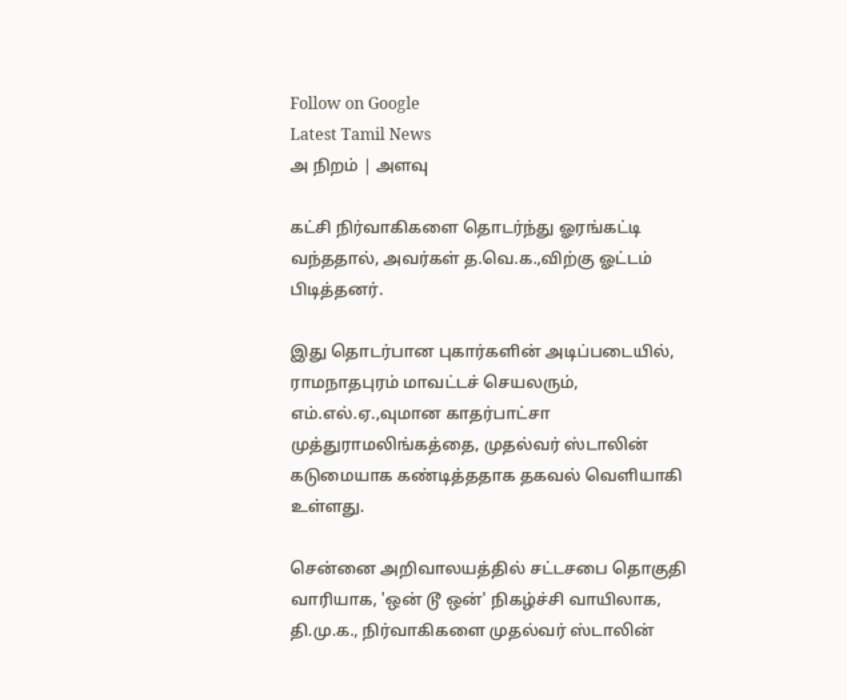Follow on Google
Latest Tamil News
அ நிறம் | அளவு

கட்சி நிர்வாகிகளை தொடர்ந்து ஓரங்கட்டி வந்ததால், அவர்கள் த.வெ.க.,விற்கு ஓட்டம் பிடித்தனர்.

இது தொடர்பான புகார்களின் அடிப்படையில், ராமநாதபுரம் மாவட்டச் செயலரும், எம்.எல்.ஏ.,வுமான காதர்பாட்சா முத்துராமலிங்கத்தை, முதல்வர் ஸ்டாலின் கடுமையாக கண்டித்ததாக தகவல் வெளியாகி உள்ளது.

சென்னை அறிவாலயத்தில் சட்டசபை தொகுதி வாரியாக, 'ஒன் டூ ஒன்' நிகழ்ச்சி வாயிலாக, தி.மு.க., நிர்வாகிகளை முதல்வர் ஸ்டாலின்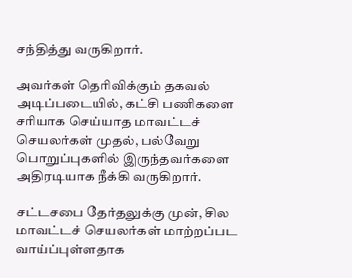சந்தித்து வருகிறார்.

அவர்கள் தெரிவிக்கும் தகவல் அடிப்படையில், கட்சி பணிகளை சரியாக செய்யாத மாவட்டச் செயலர்கள் முதல், பல்வேறு பொறுப்புகளில் இருந்தவர்களை அதிரடியாக நீக்கி வருகிறார்.

சட்டசபை தேர்தலுக்கு முன், சில மாவட்டச் செயலர்கள் மாற்றப்பட வாய்ப்புள்ளதாக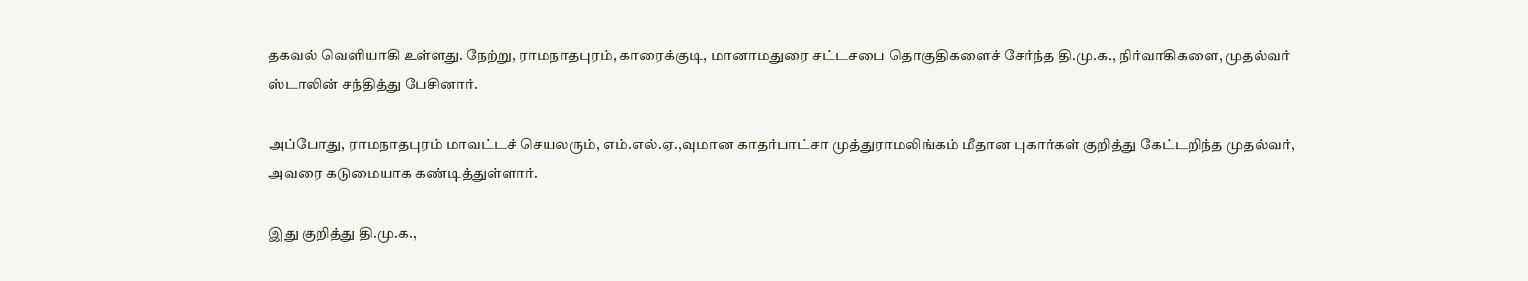தகவல் வெளியாகி உள்ளது. நேற்று, ராமநாதபுரம், காரைக்குடி, மானாமதுரை சட்டசபை தொகுதிகளைச் சேர்ந்த தி.மு.க., நிர்வாகிகளை, முதல்வர் ஸ்டாலின் சந்தித்து பேசினார்.

அப்போது, ராமநாதபுரம் மாவட்டச் செயலரும், எம்.எல்.ஏ.,வுமான காதர்பாட்சா முத்துராமலிங்கம் மீதான புகார்கள் குறித்து கேட்டறிந்த முதல்வர், அவரை கடுமையாக கண்டித்துள்ளார்.

இது குறித்து தி.மு.க.,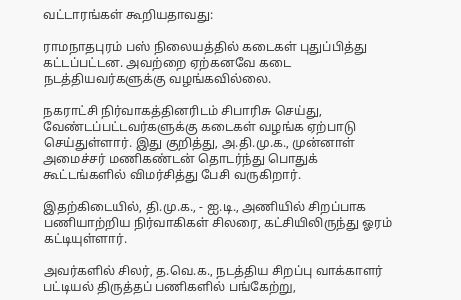வட்டாரங்கள் கூறியதாவது:

ராமநாதபுரம் பஸ் நிலையத்தில் கடைகள் புதுப்பித்து கட்டப்பட்டன. அவற்றை ஏற்கனவே கடை நடத்தியவர்களுக்கு வழங்கவில்லை.

நகராட்சி நிர்வாகத்தினரிடம் சிபாரிசு செய்து, வேண்டப்பட்டவர்களுக்கு கடைகள் வழங்க ஏற்பாடு செய்துள்ளார். இது குறித்து, அ.தி.மு.க., முன்னாள் அமைச்சர் மணிகண்டன் தொடர்ந்து பொதுக் கூட்டங்களில் விமர்சித்து பேசி வருகிறார்.

இதற்கிடையில், தி.மு.க., - ஐ.டி., அணியில் சிறப்பாக பணியாற்றிய நிர்வாகிகள் சிலரை, கட்சியிலிருந்து ஓரம் கட்டியுள்ளார்.

அவர்களில் சிலர், த.வெ.க., நடத்திய சிறப்பு வாக்காளர் பட்டியல் திருத்தப் பணிகளில் பங்கேற்று,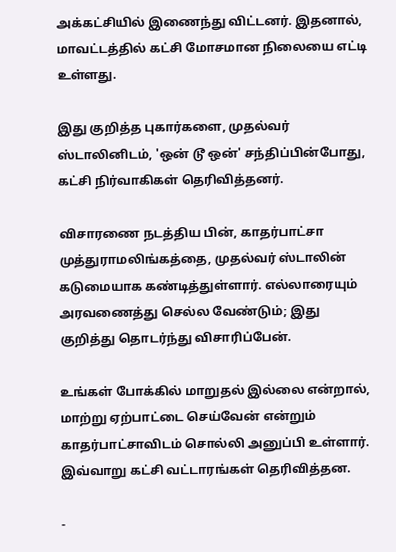அக்கட்சியில் இணைந்து விட்டனர். இதனால், மாவட்டத்தில் கட்சி மோசமான நிலையை எட்டி உள்ளது.

இது குறித்த புகார்களை, முதல்வர் ஸ்டாலினிடம், 'ஒன் டூ ஒன்' சந்திப்பின்போது, கட்சி நிர்வாகிகள் தெரிவித்தனர்.

விசாரணை நடத்திய பின், காதர்பாட்சா முத்துராமலிங்கத்தை, முதல்வர் ஸ்டாலின் கடுமையாக கண்டித்துள்ளார். எல்லாரையும் அரவணைத்து செல்ல வேண்டும்; இது குறித்து தொடர்ந்து விசாரிப்பேன்.

உங்கள் போக்கில் மாறுதல் இல்லை என்றால், மாற்று ஏற்பாட்டை செய்வேன் என்றும் காதர்பாட்சாவிடம் சொல்லி அனுப்பி உள்ளார். இவ்வாறு கட்சி வட்டாரங்கள் தெரிவித்தன.

-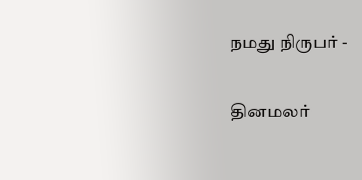நமது நிருபர் -

தினமலர்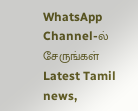WhatsApp Channel-ல் சேருங்கள்
Latest Tamil news,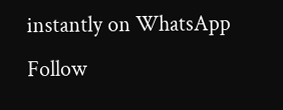instantly on WhatsApp
Follow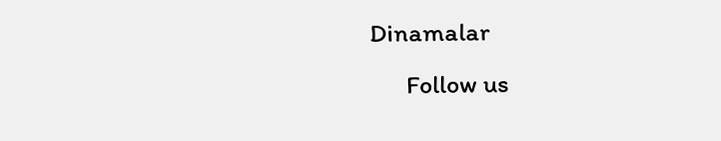Dinamalar
      Follow us